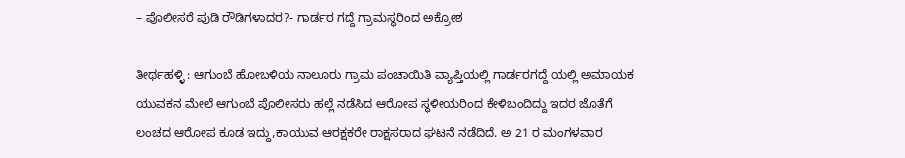– ಪೊಲೀಸರೆ ಪುಡಿ ರೌಡಿಗಳಾದರ?- ಗಾರ್ಡರ ಗದ್ದೆ ಗ್ರಾಮಸ್ಥರಿಂದ ಅಕ್ರೋಶ

ತೀರ್ಥಹಳ್ಳಿ : ಆಗುಂಬೆ ಹೋಬಳಿಯ ನಾಲೂರು ಗ್ರಾಮ ಪಂಚಾಯಿತಿ ವ್ಯಾಪ್ತಿಯಲ್ಲಿ ಗಾರ್ಡರಗದ್ದೆ ಯಲ್ಲಿ ಅಮಾಯಕ ಯುವಕನ ಮೇಲೆ ಆಗುಂಬೆ ಪೊಲೀಸರು ಹಲ್ಲೆ ನಡೆಸಿದ ಆರೋಪ ಸ್ಥಳೀಯರಿಂದ ಕೇಳಿಬಂದಿದ್ದು ಇದರ ಜೊತೆಗೆ ಲಂಚದ ಆರೋಪ ಕೂಡ ಇದ್ದು,ಕಾಯುವ ಆರಕ್ಷಕರೇ ರಾಕ್ಷಸರಾದ ಘಟನೆ ನಡೆದಿದೆ. ಅ 21 ರ ಮಂಗಳವಾರ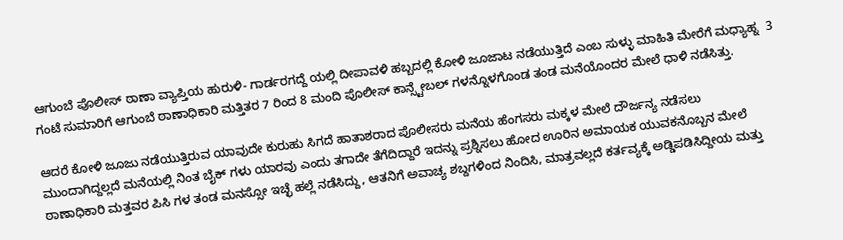ಆಗುಂಬೆ ಪೊಲೀಸ್ ಠಾಣಾ ವ್ಯಾಪ್ತಿಯ ಹುರುಳಿ- ಗಾರ್ಡರಗದ್ದೆ ಯಲ್ಲಿ ದೀಪಾವಳಿ ಹಬ್ಬದಲ್ಲಿ ಕೋಳಿ ಜೂಜಾಟ ನಡೆಯುತ್ತಿದೆ ಎಂಬ ಸುಳ್ಳು ಮಾಹಿತಿ ಮೇರೆಗೆ ಮಧ್ಯಾಹ್ನ  3 ಗಂಟೆ ಸುಮಾರಿಗೆ ಆಗುಂಬೆ ಠಾಣಾಧಿಕಾರಿ ಮತ್ತಿತರ 7 ರಿಂದ 8 ಮಂದಿ ಪೊಲೀಸ್ ಕಾನ್ಸ್ಟೇಬಲ್ ಗಳನ್ನೊಳಗೊಂಡ ತಂಡ ಮನೆಯೊಂದರ ಮೇಲೆ ಧಾಳಿ ನಡೆಸಿತ್ತು.

ಆದರೆ ಕೋಳಿ ಜೂಜು ನಡೆಯುತ್ತಿರುವ ಯಾವುದೇ ಕುರುಹು ಸಿಗದೆ ಹಾತಾಶರಾದ ಪೊಲೀಸರು ಮನೆಯ ಹೆಂಗಸರು ಮಕ್ಕಳ ಮೇಲೆ ದೌರ್ಜನ್ಯ ನಡೆಸಲು ಮುಂದಾಗಿದ್ದಲ್ಲದೆ ಮನೆಯಲ್ಲಿ ನಿಂತ ಬೈಕ್ ಗಳು ಯಾರವು ಎಂದು ತಗಾದೇ ತೆಗೆದಿದ್ದಾರೆ ಇದನ್ನು ಪ್ರಶ್ನಿಸಲು ಹೋದ ಊರಿನ ಅಮಾಯಕ ಯುವಕನೊಬ್ಬನ ಮೇಲೆ  ಠಾಣಾಧಿಕಾರಿ ಮತ್ತವರ ಪಿಸಿ ಗಳ ತಂಡ ಮನಸ್ಸೋ ಇಚ್ಛೆ ಹಲ್ಲೆ ನಡೆಸಿದ್ದು, ಆತನಿಗೆ ಅವಾಚ್ಯ ಶಬ್ದಗಳಿಂದ ನಿಂದಿಸಿ, ಮಾತ್ರವಲ್ಲದೆ ಕರ್ತವ್ಯಕ್ಕೆ ಅಡ್ಡಿಪಡಿಸಿದ್ದೀಯ ಮತ್ತು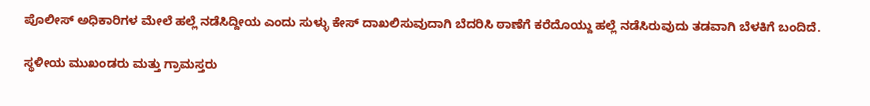ಪೊಲೀಸ್ ಅಧಿಕಾರಿಗಳ ಮೇಲೆ ಹಲ್ಲೆ ನಡೆಸಿದ್ದೀಯ ಎಂದು ಸುಳ್ಳು ಕೇಸ್ ದಾಖಲಿಸುವುದಾಗಿ ಬೆದರಿಸಿ ಠಾಣೆಗೆ ಕರೆದೊಯ್ದು ಹಲ್ಲೆ ನಡೆಸಿರುವುದು ತಡವಾಗಿ ಬೆಳಕಿಗೆ ಬಂದಿದೆ.

ಸ್ಥಳೀಯ ಮುಖಂಡರು ಮತ್ತು ಗ್ರಾಮಸ್ತರು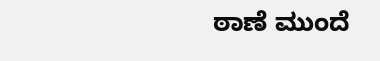ಠಾಣೆ ಮುಂದೆ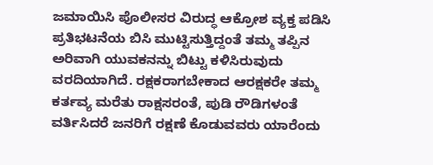ಜಮಾಯಿಸಿ ಪೊಲೀಸರ ವಿರುದ್ಧ ಆಕ್ರೋಶ ವ್ಯಕ್ತ ಪಡಿಸಿ  ಪ್ರತಿಭಟನೆಯ ಬಿಸಿ ಮುಟ್ಟಿಸುತ್ತಿದ್ದಂತೆ ತಮ್ಮ ತಪ್ಪಿನ ಅರಿವಾಗಿ ಯುವಕನನ್ನು ಬಿಟ್ಟು ಕಳಿಸಿರುವುದು ವರದಿಯಾಗಿದೆ. ರಕ್ಷಕರಾಗಬೇಕಾದ ಆರಕ್ಷಕರೇ ತಮ್ಮ ಕರ್ತವ್ಯ ಮರೆತು ರಾಕ್ಷಸರಂತೆ, ಪುಡಿ ರೌಡಿಗಳಂತೆ ವರ್ತಿಸಿದರೆ ಜನರಿಗೆ ರಕ್ಷಣೆ ಕೊಡುವವರು ಯಾರೆಂದು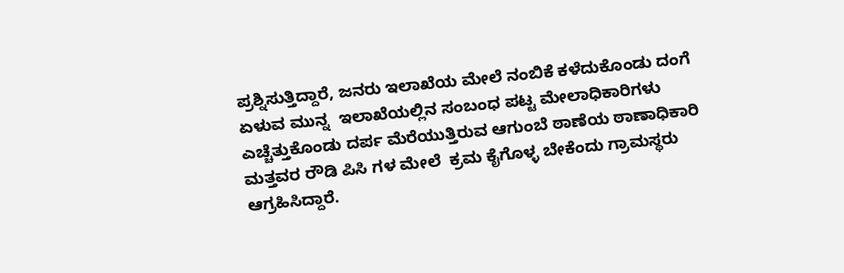ಪ್ರಶ್ನಿಸುತ್ತಿದ್ದಾರೆ, ಜನರು ಇಲಾಖೆಯ ಮೇಲೆ ನಂಬಿಕೆ ಕಳೆದುಕೊಂಡು ದಂಗೆ ಏಳುವ ಮುನ್ನ  ಇಲಾಖೆಯಲ್ಲಿನ ಸಂಬಂಧ ಪಟ್ಟ ಮೇಲಾಧಿಕಾರಿಗಳು ಎಚ್ಚೆತ್ತುಕೊಂಡು ದರ್ಪ ಮೆರೆಯುತ್ತಿರುವ ಆಗುಂಬೆ ಠಾಣೆಯ ಠಾಣಾಧಿಕಾರಿ ಮತ್ತವರ ರೌಡಿ ಪಿಸಿ ಗಳ ಮೇಲೆ  ಕ್ರಮ ಕೈಗೊಳ್ಳ ಬೇಕೆಂದು ಗ್ರಾಮಸ್ಥರು ಆಗ್ರಹಿಸಿದ್ದಾರೆ.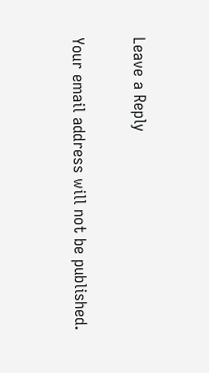Leave a Reply

Your email address will not be published.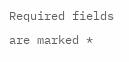Required fields are marked *